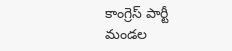కాంగ్రెస్ పార్టీ మండల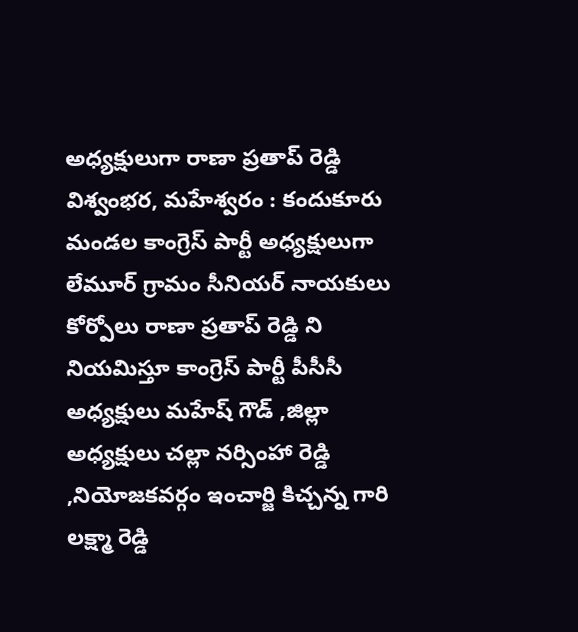అధ్యక్షులుగా రాణా ప్రతాప్ రెడ్డి
విశ్వంభర, మహేశ్వరం : కందుకూరు మండల కాంగ్రెస్ పార్టీ అధ్యక్షులుగా లేమూర్ గ్రామం సీనియర్ నాయకులు కోర్పోలు రాణా ప్రతాప్ రెడ్డి ని నియమిస్తూ కాంగ్రెస్ పార్టీ పీసీసీ అధ్యక్షులు మహేష్ గౌడ్ ,జిల్లా అధ్యక్షులు చల్లా నర్సింహా రెడ్డి ,నియోజకవర్గం ఇంచార్జి కిచ్చన్న గారి లక్ష్మా రెడ్డి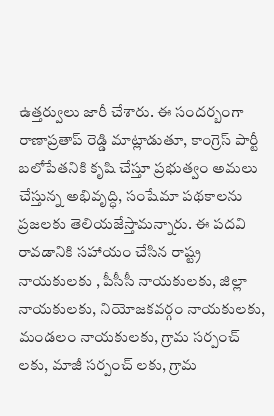ఉత్తర్వులు జారీ చేశారు. ఈ సందర్బంగా రాణాప్రతాప్ రెడ్డి మాట్లాడుతూ, కాంగ్రెస్ పార్టీ బలోపేతనికి కృషి చేస్తూ ప్రభుత్వం అమలు చేస్తున్న అభివృద్ధి, సంషేమా పథకాలను ప్రజలకు తెలియజేస్తామన్నారు. ఈ పదవి రావడానికి సహాయం చేసిన రాష్ట్ర నాయకులకు , పీసీసీ నాయకులకు, జిల్లా నాయకులకు, నియోజకవర్గం నాయకులకు, మండలం నాయకులకు, గ్రామ సర్పంచ్ లకు, మాజీ సర్పంచ్ లకు, గ్రామ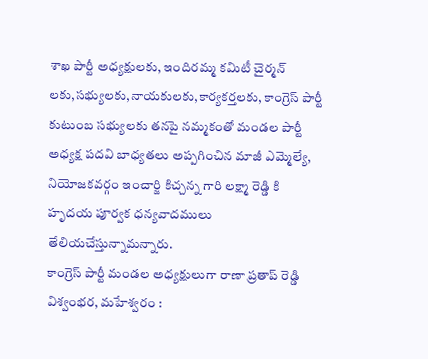శాఖ పార్టీ అధ్యక్షులకు, ఇందిరమ్మ కమిటీ చైర్మన్ లకు,సభ్యులకు,నాయకులకు,కార్యకర్తలకు, కాంగ్రెస్ పార్టీ కుటుంబ సభ్యులకు తనపై నమ్మకంతో మండల పార్టీ అధ్యక్ష పదవి బాధ్యతలు అప్పగించిన మాజీ ఎమ్మెల్యే, నియోజకవర్గం ఇంచార్జి కిచ్చన్న గారి లక్ష్మా రెడ్డి కి హృదయ పూర్వక ధన్యవాదములు తేలియచేస్తున్నామన్నారు.
కాంగ్రెస్ పార్టీ మండల అధ్యక్షులుగా రాణా ప్రతాప్ రెడ్డి
విశ్వంభర, మహేశ్వరం :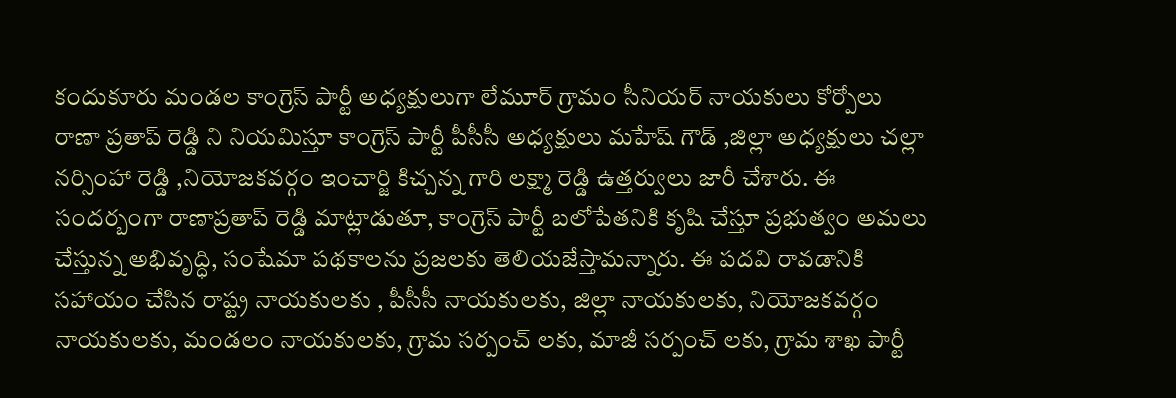కందుకూరు మండల కాంగ్రెస్ పార్టీ అధ్యక్షులుగా లేమూర్ గ్రామం సీనియర్ నాయకులు కోర్పోలు రాణా ప్రతాప్ రెడ్డి ని నియమిస్తూ కాంగ్రెస్ పార్టీ పీసీసీ అధ్యక్షులు మహేష్ గౌడ్ ,జిల్లా అధ్యక్షులు చల్లా నర్సింహా రెడ్డి ,నియోజకవర్గం ఇంచార్జి కిచ్చన్న గారి లక్ష్మా రెడ్డి ఉత్తర్వులు జారీ చేశారు. ఈ సందర్బంగా రాణాప్రతాప్ రెడ్డి మాట్లాడుతూ, కాంగ్రెస్ పార్టీ బలోపేతనికి కృషి చేస్తూ ప్రభుత్వం అమలు చేస్తున్న అభివృద్ధి, సంషేమా పథకాలను ప్రజలకు తెలియజేస్తామన్నారు. ఈ పదవి రావడానికి సహాయం చేసిన రాష్ట్ర నాయకులకు , పీసీసీ నాయకులకు, జిల్లా నాయకులకు, నియోజకవర్గం నాయకులకు, మండలం నాయకులకు, గ్రామ సర్పంచ్ లకు, మాజీ సర్పంచ్ లకు, గ్రామ శాఖ పార్టీ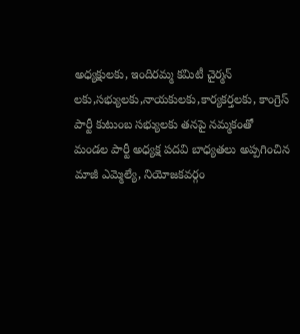అధ్యక్షులకు, ఇందిరమ్మ కమిటీ చైర్మన్ లకు,సభ్యులకు,నాయకులకు,కార్యకర్తలకు, కాంగ్రెస్ పార్టీ కుటుంబ సభ్యులకు తనపై నమ్మకంతో మండల పార్టీ అధ్యక్ష పదవి బాధ్యతలు అప్పగించిన మాజీ ఎమ్మెల్యే, నియోజకవర్గం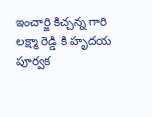ఇంచార్జి కిచ్చన్న గారి లక్ష్మా రెడ్డి కి హృదయ పూర్వక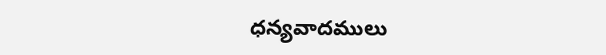ధన్యవాదములు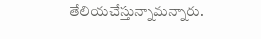తేలియచేస్తున్నామన్నారు.